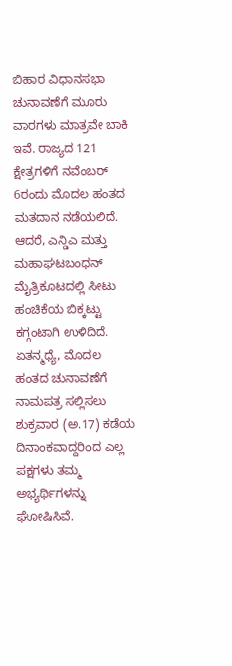ಬಿಹಾರ ವಿಧಾನಸಭಾ ಚುನಾವಣೆಗೆ ಮೂರು ವಾರಗಳು ಮಾತ್ರವೇ ಬಾಕಿ ಇವೆ. ರಾಜ್ಯದ 121 ಕ್ಷೇತ್ರಗಳಿಗೆ ನವೆಂಬರ್ 6ರಂದು ಮೊದಲ ಹಂತದ ಮತದಾನ ನಡೆಯಲಿದೆ. ಆದರೆ, ಎನ್ಡಿಎ ಮತ್ತು ಮಹಾಘಟಬಂಧನ್ ಮೈತ್ರಿಕೂಟದಲ್ಲಿ ಸೀಟು ಹಂಚಿಕೆಯ ಬಿಕ್ಕಟ್ಟು ಕಗ್ಗಂಟಾಗಿ ಉಳಿದಿದೆ. ಏತನ್ಮಧ್ಯೆ, ಮೊದಲ ಹಂತದ ಚುನಾವಣೆಗೆ ನಾಮಪತ್ರ ಸಲ್ಲಿಸಲು ಶುಕ್ರವಾರ (ಅ.17) ಕಡೆಯ ದಿನಾಂಕವಾದ್ದರಿಂದ ಎಲ್ಲ ಪಕ್ಷಗಳು ತಮ್ಮ ಅಭ್ಯರ್ಥಿಗಳನ್ನು ಘೋಷಿಸಿವೆ.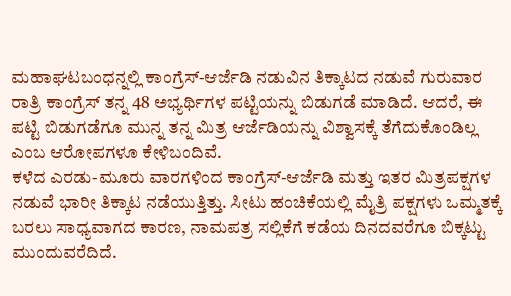ಮಹಾಘಟಬಂಧನ್ನಲ್ಲಿ ಕಾಂಗ್ರೆಸ್-ಆರ್ಜೆಡಿ ನಡುವಿನ ತಿಕ್ಕಾಟದ ನಡುವೆ ಗುರುವಾರ ರಾತ್ರಿ ಕಾಂಗ್ರೆಸ್ ತನ್ನ 48 ಅಭ್ಯರ್ಥಿಗಳ ಪಟ್ಟಿಯನ್ನು ಬಿಡುಗಡೆ ಮಾಡಿದೆ. ಆದರೆ, ಈ ಪಟ್ಟಿ ಬಿಡುಗಡೆಗೂ ಮುನ್ನ ತನ್ನ ಮಿತ್ರ ಆರ್ಜೆಡಿಯನ್ನು ವಿಶ್ವಾಸಕ್ಕೆ ತೆಗೆದುಕೊಂಡಿಲ್ಲ ಎಂಬ ಆರೋಪಗಳೂ ಕೇಳಿಬಂದಿವೆ.
ಕಳೆದ ಎರಡು-ಮೂರು ವಾರಗಳಿಂದ ಕಾಂಗ್ರೆಸ್-ಆರ್ಜೆಡಿ ಮತ್ತು ಇತರ ಮಿತ್ರಪಕ್ಷಗಳ ನಡುವೆ ಭಾರೀ ತಿಕ್ಕಾಟ ನಡೆಯುತ್ತಿತ್ತು. ಸೀಟು ಹಂಚಿಕೆಯಲ್ಲಿ ಮೈತ್ರಿ ಪಕ್ಷಗಳು ಒಮ್ಮತಕ್ಕೆ ಬರಲು ಸಾಧ್ಯವಾಗದ ಕಾರಣ, ನಾಮಪತ್ರ ಸಲ್ಲಿಕೆಗೆ ಕಡೆಯ ದಿನದವರೆಗೂ ಬಿಕ್ಕಟ್ಟು ಮುಂದುವರೆದಿದೆ.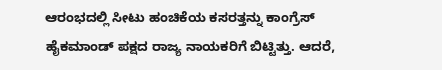ಆರಂಭದಲ್ಲಿ ಸೀಟು ಹಂಚಿಕೆಯ ಕಸರತ್ತನ್ನು ಕಾಂಗ್ರೆಸ್ ಹೈಕಮಾಂಡ್ ಪಕ್ಷದ ರಾಜ್ಯ ನಾಯಕರಿಗೆ ಬಿಟ್ಟಿತ್ತು. ಆದರೆ,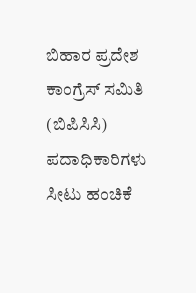ಬಿಹಾರ ಪ್ರದೇಶ ಕಾಂಗ್ರೆಸ್ ಸಮಿತಿ (ಬಿಪಿಸಿಸಿ) ಪದಾಧಿಕಾರಿಗಳು ಸೀಟು ಹಂಚಿಕೆ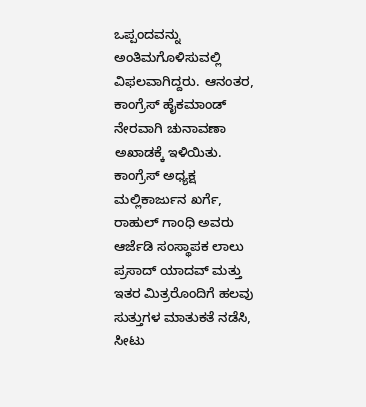ಒಪ್ಪಂದವನ್ನು ಅಂತಿಮಗೊಳಿಸುವಲ್ಲಿ ವಿಫಲವಾಗಿದ್ದರು. ಆನಂತರ, ಕಾಂಗ್ರೆಸ್ ಹೈಕಮಾಂಡ್ ನೇರವಾಗಿ ಚುನಾವಣಾ ಅಖಾಡಕ್ಕೆ ಇಳಿಯಿತು. ಕಾಂಗ್ರೆಸ್ ಅಧ್ಯಕ್ಷ ಮಲ್ಲಿಕಾರ್ಜುನ ಖರ್ಗೆ, ರಾಹುಲ್ ಗಾಂಧಿ ಅವರು ಆರ್ಜೆಡಿ ಸಂಸ್ಥಾಪಕ ಲಾಲು ಪ್ರಸಾದ್ ಯಾದವ್ ಮತ್ತು ಇತರ ಮಿತ್ರರೊಂದಿಗೆ ಹಲವು ಸುತ್ತುಗಳ ಮಾತುಕತೆ ನಡೆಸಿ, ಸೀಟು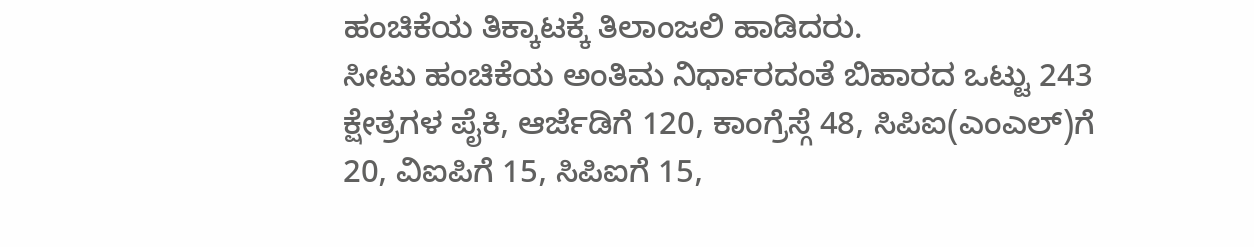ಹಂಚಿಕೆಯ ತಿಕ್ಕಾಟಕ್ಕೆ ತಿಲಾಂಜಲಿ ಹಾಡಿದರು.
ಸೀಟು ಹಂಚಿಕೆಯ ಅಂತಿಮ ನಿರ್ಧಾರದಂತೆ ಬಿಹಾರದ ಒಟ್ಟು 243 ಕ್ಷೇತ್ರಗಳ ಪೈಕಿ, ಆರ್ಜೆಡಿಗೆ 120, ಕಾಂಗ್ರೆಸ್ಗೆ 48, ಸಿಪಿಐ(ಎಂಎಲ್)ಗೆ 20, ವಿಐಪಿಗೆ 15, ಸಿಪಿಐಗೆ 15,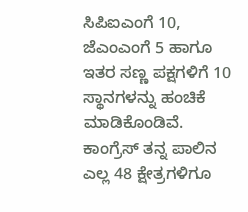ಸಿಪಿಐಎಂಗೆ 10, ಜೆಎಂಎಂಗೆ 5 ಹಾಗೂ ಇತರ ಸಣ್ಣ ಪಕ್ಷಗಳಿಗೆ 10 ಸ್ಥಾನಗಳನ್ನು ಹಂಚಿಕೆ ಮಾಡಿಕೊಂಡಿವೆ. ಕಾಂಗ್ರೆಸ್ ತನ್ನ ಪಾಲಿನ ಎಲ್ಲ 48 ಕ್ಷೇತ್ರಗಳಿಗೂ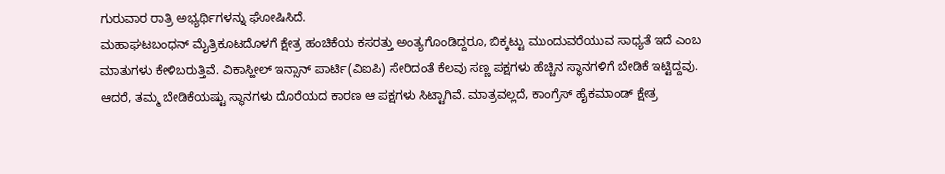ಗುರುವಾರ ರಾತ್ರಿ ಅಭ್ಯರ್ಥಿಗಳನ್ನು ಘೋಷಿಸಿದೆ.
ಮಹಾಘಟಬಂಧನ್ ಮೈತ್ರಿಕೂಟದೊಳಗೆ ಕ್ಷೇತ್ರ ಹಂಚಿಕೆಯ ಕಸರತ್ತು ಅಂತ್ಯಗೊಂಡಿದ್ದರೂ, ಬಿಕ್ಕಟ್ಟು ಮುಂದುವರೆಯುವ ಸಾಧ್ಯತೆ ಇದೆ ಎಂಬ ಮಾತುಗಳು ಕೇಳಿಬರುತ್ತಿವೆ. ವಿಕಾಸ್ಹೀಲ್ ಇನ್ಸಾನ್ ಪಾರ್ಟಿ(ವಿಐಪಿ) ಸೇರಿದಂತೆ ಕೆಲವು ಸಣ್ಣ ಪಕ್ಷಗಳು ಹೆಚ್ಚಿನ ಸ್ಥಾನಗಳಿಗೆ ಬೇಡಿಕೆ ಇಟ್ಟಿದ್ದವು. ಆದರೆ, ತಮ್ಮ ಬೇಡಿಕೆಯಷ್ಟು ಸ್ಥಾನಗಳು ದೊರೆಯದ ಕಾರಣ ಆ ಪಕ್ಷಗಳು ಸಿಟ್ಟಾಗಿವೆ. ಮಾತ್ರವಲ್ಲದೆ, ಕಾಂಗ್ರೆಸ್ ಹೈಕಮಾಂಡ್ ಕ್ಷೇತ್ರ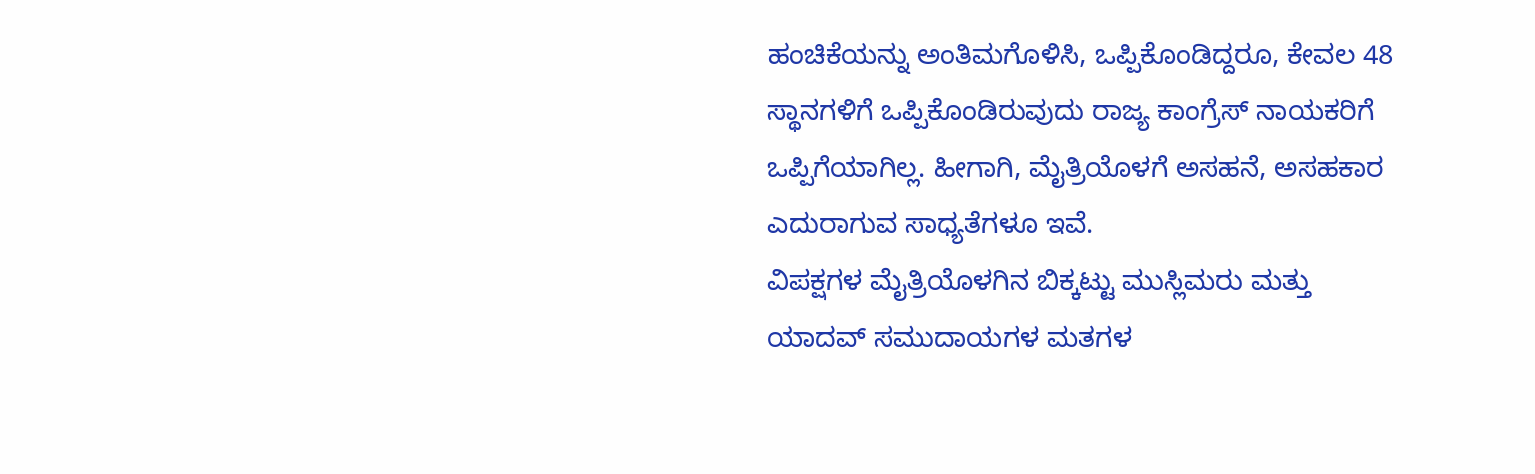ಹಂಚಿಕೆಯನ್ನು ಅಂತಿಮಗೊಳಿಸಿ, ಒಪ್ಪಿಕೊಂಡಿದ್ದರೂ, ಕೇವಲ 48 ಸ್ಥಾನಗಳಿಗೆ ಒಪ್ಪಿಕೊಂಡಿರುವುದು ರಾಜ್ಯ ಕಾಂಗ್ರೆಸ್ ನಾಯಕರಿಗೆ ಒಪ್ಪಿಗೆಯಾಗಿಲ್ಲ. ಹೀಗಾಗಿ, ಮೈತ್ರಿಯೊಳಗೆ ಅಸಹನೆ, ಅಸಹಕಾರ ಎದುರಾಗುವ ಸಾಧ್ಯತೆಗಳೂ ಇವೆ.
ವಿಪಕ್ಷಗಳ ಮೈತ್ರಿಯೊಳಗಿನ ಬಿಕ್ಕಟ್ಟು ಮುಸ್ಲಿಮರು ಮತ್ತು ಯಾದವ್ ಸಮುದಾಯಗಳ ಮತಗಳ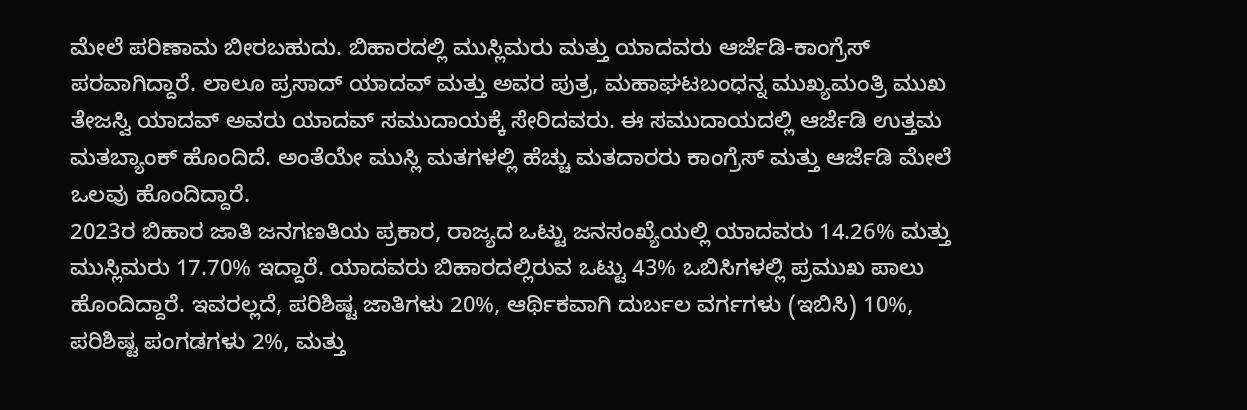ಮೇಲೆ ಪರಿಣಾಮ ಬೀರಬಹುದು. ಬಿಹಾರದಲ್ಲಿ ಮುಸ್ಲಿಮರು ಮತ್ತು ಯಾದವರು ಆರ್ಜೆಡಿ-ಕಾಂಗ್ರೆಸ್ ಪರವಾಗಿದ್ದಾರೆ. ಲಾಲೂ ಪ್ರಸಾದ್ ಯಾದವ್ ಮತ್ತು ಅವರ ಪುತ್ರ, ಮಹಾಘಟಬಂಧನ್ನ ಮುಖ್ಯಮಂತ್ರಿ ಮುಖ ತೇಜಸ್ವಿ ಯಾದವ್ ಅವರು ಯಾದವ್ ಸಮುದಾಯಕ್ಕೆ ಸೇರಿದವರು. ಈ ಸಮುದಾಯದಲ್ಲಿ ಆರ್ಜೆಡಿ ಉತ್ತಮ ಮತಬ್ಯಾಂಕ್ ಹೊಂದಿದೆ. ಅಂತೆಯೇ ಮುಸ್ಲಿ ಮತಗಳಲ್ಲಿ ಹೆಚ್ಚು ಮತದಾರರು ಕಾಂಗ್ರೆಸ್ ಮತ್ತು ಆರ್ಜೆಡಿ ಮೇಲೆ ಒಲವು ಹೊಂದಿದ್ದಾರೆ.
2023ರ ಬಿಹಾರ ಜಾತಿ ಜನಗಣತಿಯ ಪ್ರಕಾರ, ರಾಜ್ಯದ ಒಟ್ಟು ಜನಸಂಖ್ಯೆಯಲ್ಲಿ ಯಾದವರು 14.26% ಮತ್ತು ಮುಸ್ಲಿಮರು 17.70% ಇದ್ದಾರೆ. ಯಾದವರು ಬಿಹಾರದಲ್ಲಿರುವ ಒಟ್ಟು 43% ಒಬಿಸಿಗಳಲ್ಲಿ ಪ್ರಮುಖ ಪಾಲು ಹೊಂದಿದ್ದಾರೆ. ಇವರಲ್ಲದೆ, ಪರಿಶಿಷ್ಟ ಜಾತಿಗಳು 20%, ಆರ್ಥಿಕವಾಗಿ ದುರ್ಬಲ ವರ್ಗಗಳು (ಇಬಿಸಿ) 10%, ಪರಿಶಿಷ್ಟ ಪಂಗಡಗಳು 2%, ಮತ್ತು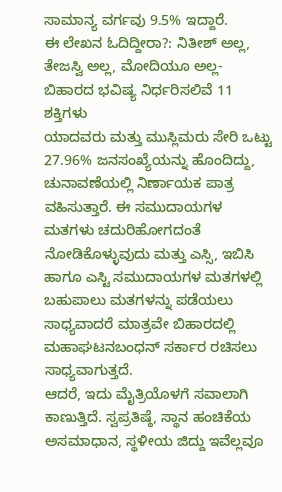ಸಾಮಾನ್ಯ ವರ್ಗವು 9.5% ಇದ್ದಾರೆ.
ಈ ಲೇಖನ ಓದಿದ್ದೀರಾ?: ನಿತೀಶ್ ಅಲ್ಲ, ತೇಜಸ್ವಿ ಅಲ್ಲ, ಮೋದಿಯೂ ಅಲ್ಲ- ಬಿಹಾರದ ಭವಿಷ್ಯ ನಿರ್ಧರಿಸಲಿವೆ 11 ಶಕ್ತಿಗಳು
ಯಾದವರು ಮತ್ತು ಮುಸ್ಲಿಮರು ಸೇರಿ ಒಟ್ಟು 27.96% ಜನಸಂಖ್ಯೆಯನ್ನು ಹೊಂದಿದ್ದು, ಚುನಾವಣೆಯಲ್ಲಿ ನಿರ್ಣಾಯಕ ಪಾತ್ರ ವಹಿಸುತ್ತಾರೆ. ಈ ಸಮುದಾಯಗಳ ಮತಗಳು ಚದುರಿಹೋಗದಂತೆ ನೋಡಿಕೊಳ್ಳುವುದು ಮತ್ತು ಎಸ್ಸಿ, ಇಬಿಸಿ ಹಾಗೂ ಎಸ್ಟಿ ಸಮುದಾಯಗಳ ಮತಗಳಲ್ಲಿ ಬಹುಪಾಲು ಮತಗಳನ್ನು ಪಡೆಯಲು ಸಾಧ್ಯವಾದರೆ ಮಾತ್ರವೇ ಬಿಹಾರದಲ್ಲಿ ಮಹಾಘಟನಬಂಧನ್ ಸರ್ಕಾರ ರಚಿಸಲು ಸಾಧ್ಯವಾಗುತ್ತದೆ.
ಆದರೆ, ಇದು ಮೈತ್ರಿಯೊಳಗೆ ಸವಾಲಾಗಿ ಕಾಣುತ್ತಿದೆ. ಸ್ವಪ್ರತಿಷ್ಠೆ, ಸ್ಥಾನ ಹಂಚಿಕೆಯ ಅಸಮಾಧಾನ, ಸ್ಥಳೀಯ ಜಿದ್ದು ಇವೆಲ್ಲವೂ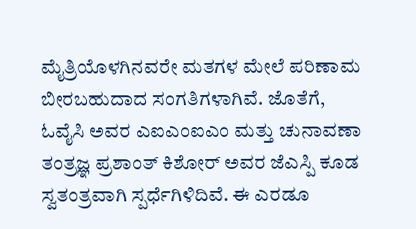ಮೈತ್ರಿಯೊಳಗಿನವರೇ ಮತಗಳ ಮೇಲೆ ಪರಿಣಾಮ ಬೀರಬಹುದಾದ ಸಂಗತಿಗಳಾಗಿವೆ. ಜೊತೆಗೆ, ಓವೈಸಿ ಅವರ ಎಐಎಂಐಎಂ ಮತ್ತು ಚುನಾವಣಾ ತಂತ್ರಜ್ಞ ಪ್ರಶಾಂತ್ ಕಿಶೋರ್ ಅವರ ಜೆಎಸ್ಪಿ ಕೂಡ ಸ್ವತಂತ್ರವಾಗಿ ಸ್ಪರ್ಧೆಗಿಳಿದಿವೆ. ಈ ಎರಡೂ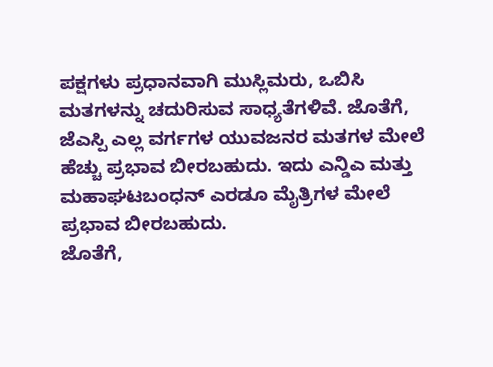ಪಕ್ಷಗಳು ಪ್ರಧಾನವಾಗಿ ಮುಸ್ಲಿಮರು, ಒಬಿಸಿ ಮತಗಳನ್ನು ಚದುರಿಸುವ ಸಾಧ್ಯತೆಗಳಿವೆ. ಜೊತೆಗೆ, ಜೆಎಸ್ಪಿ ಎಲ್ಲ ವರ್ಗಗಳ ಯುವಜನರ ಮತಗಳ ಮೇಲೆ ಹೆಚ್ಚು ಪ್ರಭಾವ ಬೀರಬಹುದು. ಇದು ಎನ್ಡಿಎ ಮತ್ತು ಮಹಾಘಟಬಂಧನ್ ಎರಡೂ ಮೈತ್ರಿಗಳ ಮೇಲೆ ಪ್ರಭಾವ ಬೀರಬಹುದು.
ಜೊತೆಗೆ,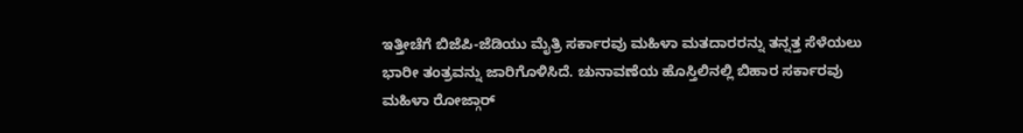ಇತ್ತೀಚೆಗೆ ಬಿಜೆಪಿ-ಜೆಡಿಯು ಮೈತ್ರಿ ಸರ್ಕಾರವು ಮಹಿಳಾ ಮತದಾರರನ್ನು ತನ್ನತ್ತ ಸೆಳೆಯಲು ಭಾರೀ ತಂತ್ರವನ್ನು ಜಾರಿಗೊಳಿಸಿದೆ. ಚುನಾವಣೆಯ ಹೊಸ್ತಿಲಿನಲ್ಲಿ ಬಿಹಾರ ಸರ್ಕಾರವು ಮಹಿಳಾ ರೋಜ್ಗಾರ್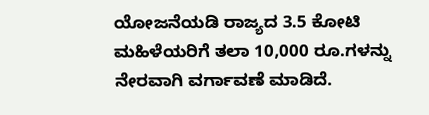ಯೋಜನೆಯಡಿ ರಾಜ್ಯದ 3.5 ಕೋಟಿ ಮಹಿಳೆಯರಿಗೆ ತಲಾ 10,000 ರೂ.ಗಳನ್ನು ನೇರವಾಗಿ ವರ್ಗಾವಣೆ ಮಾಡಿದೆ.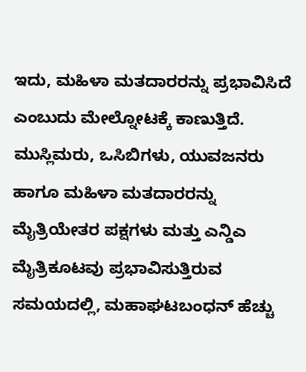ಇದು, ಮಹಿಳಾ ಮತದಾರರನ್ನು ಪ್ರಭಾವಿಸಿದೆ ಎಂಬುದು ಮೇಲ್ನೋಟಕ್ಕೆ ಕಾಣುತ್ತಿದೆ.
ಮುಸ್ಲಿಮರು, ಒಸಿಬಿಗಳು, ಯುವಜನರು ಹಾಗೂ ಮಹಿಳಾ ಮತದಾರರನ್ನು ಮೈತ್ರಿಯೇತರ ಪಕ್ಷಗಳು ಮತ್ತು ಎನ್ಡಿಎ ಮೈತ್ರಿಕೂಟವು ಪ್ರಭಾವಿಸುತ್ತಿರುವ ಸಮಯದಲ್ಲಿ, ಮಹಾಘಟಬಂಧನ್ ಹೆಚ್ಚು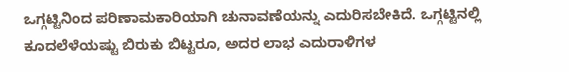ಒಗ್ಗಟ್ಟಿನಿಂದ ಪರಿಣಾಮಕಾರಿಯಾಗಿ ಚುನಾವಣೆಯನ್ನು ಎದುರಿಸಬೇಕಿದೆ. ಒಗ್ಗಟ್ಟಿನಲ್ಲಿ ಕೂದಲೆಳೆಯಷ್ಟು ಬಿರುಕು ಬಿಟ್ಟರೂ, ಅದರ ಲಾಭ ಎದುರಾಳಿಗಳ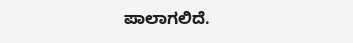ಪಾಲಾಗಲಿದೆ.